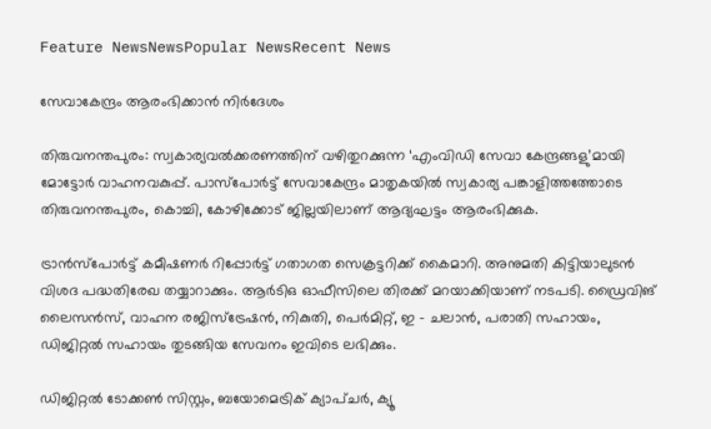Feature NewsNewsPopular NewsRecent News

സേവാകേന്ദ്രം ആരംഭിക്കാൻ നിർദേശം

തിരുവനന്തപുരം: സ്വകാര്യവൽക്കരണത്തിന്‌ വഴിതുറക്കുന്ന ‘എംവിഡി സേവാ കേന്ദ്രങ്ങളു’മായി മോട്ടോർ വാഹനവകുപ്പ്‌. പാസ്‌പോർട്ട്‌ സേവാകേന്ദ്രം മാതൃകയിൽ സ്വകാര്യ പങ്കാളിത്തത്തോടെ തിരുവനന്തപുരം‍, കൊച്ചി, കോഴിക്കോട്‌ ജില്ലയിലാണ്‌ ആദ്യഘട്ടം ആരംഭിക്കുക.

ട്രാൻസ്‌പോർട്ട്‌ കമീഷണർ റിപ്പോർട്ട്‌ ഗതാഗത സെക്രട്ടറിക്ക്‌ കൈമാറി. അനുമതി കിട്ടിയാലുടൻ വിശദ പദ്ധതിരേഖ തയ്യാറാക്കും. ആർടിഒ ഓഫീസിലെ തിരക്ക്‌ മറയാക്കിയാണ്‌ നടപടി. ഡ്രൈവിങ്‌ ലൈസൻസ്, വാഹന രജിസ്ട്രേഷൻ, നികുതി, പെർമിറ്റ്, ഇ – ചലാൻ, പരാതി സഹായം, ഡിജിറ്റൽ സഹായം തുടങ്ങിയ സേവനം ഇവിടെ ലഭിക്കും.

ഡിജിറ്റൽ ടോക്കൺ സിസ്റ്റം, ബയോമെട്രിക് ക്യാപ്ചർ, ക്യൂ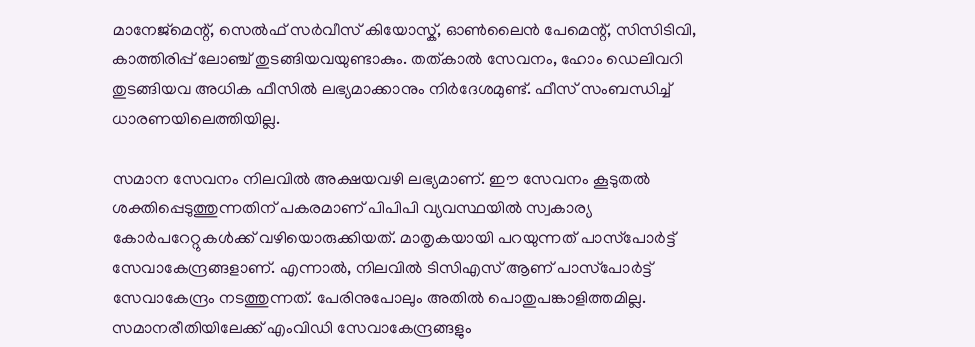മാനേജ്മെന്റ്, സെൽഫ് സർവീസ് കിയോസ്ക്, ഓൺലൈൻ പേമെന്റ്, സിസിടിവി, കാത്തിരിപ്പ് ലോഞ്ച് തുടങ്ങിയവയുണ്ടാകും. തത്കാൽ സേവനം, ഹോം ഡെലിവറി തുടങ്ങിയവ അധിക ഫീസിൽ ലഭ്യമാക്കാനും നിർദേശമുണ്ട്‌. ഫീസ്‌ സംബന്ധിച്ച്‌ ധാരണയിലെത്തിയില്ല.

സമാന സേവനം നിലവിൽ അക്ഷയവഴി ലഭ്യമാണ്‌. ഇ‍ൗ സേവനം കൂടുതൽ ശക്തിപ്പെടുത്തുന്നതിന്‌ പകരമാണ്‌ പിപിപി വ്യവസ്ഥയിൽ സ്വകാര്യ കോർപറേറ്റുകൾക്ക്‌ വഴിയൊരുക്കിയത്‌. മാതൃകയായി പറയുന്നത്‌ പാസ്‌പോർട്ട്‌ സേവാകേന്ദ്രങ്ങളാണ്‌. എന്നാൽ, നിലവിൽ ടിസിഎസ്‌ ആണ്‌ പാസ്‌പോർട്ട്‌ സേവാകേന്ദ്രം നടത്തുന്നത്‌. പേരിനുപോലും അതിൽ പൊതുപങ്കാളിത്തമില്ല. സമാനരീതിയിലേക്ക്‌ എംവിഡി സേവാകേന്ദ്രങ്ങളും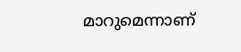മാറുമെന്നാണ്‌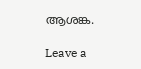ആശങ്ക.

Leave a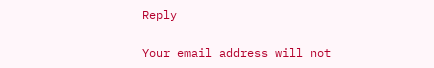Reply

Your email address will not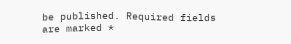be published. Required fields are marked *